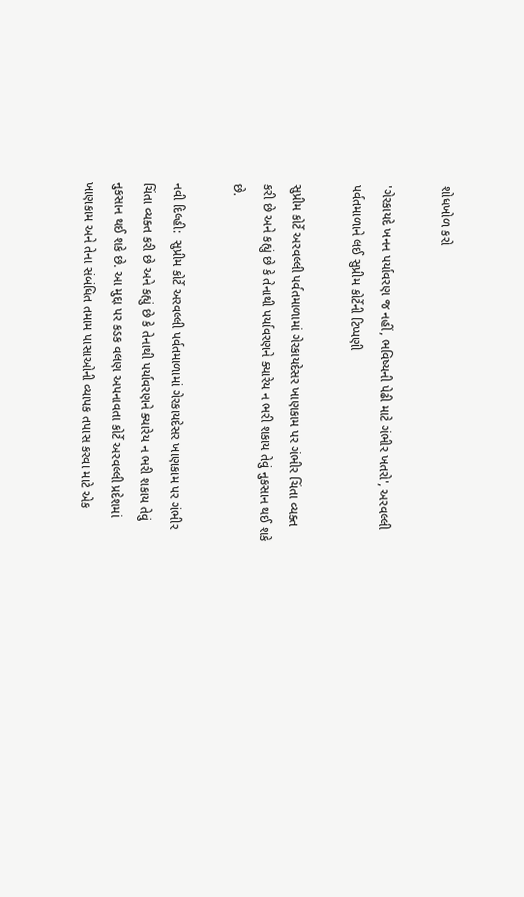શોધખોળ કરો

'ગેરકાયદે ખનન પર્યાવરણ જ નહીં, ભવિષ્યની પેઢી માટે ગંભીર ખતરો', અરવલ્લી પર્વતમાળાને લઈ સુપ્રીમ કોર્ટેની ટિપ્પણી

સુપ્રીમ કોર્ટે અરવલ્લી પર્વતમાળામાં ગેરકાયદેસર ખાણકામ પર ગંભીર ચિંતા વ્યક્ત કરી છે અને કહ્યું છે કે તેનાથી પર્યાવરણને ક્યારેય ન ભરી શકાય તેવું નુકસાન થઈ શકે છે.

નવી દિલ્હી:  સુપ્રીમ કોર્ટે અરવલ્લી પર્વતમાળામાં ગેરકાયદેસર ખાણકામ પર ગંભીર ચિંતા વ્યક્ત કરી છે અને કહ્યું છે કે તેનાથી પર્યાવરણને ક્યારેય ન ભરી શકાય તેવું નુકસાન થઈ શકે છે. આ મુદ્દા પર કડક વલણ અપનાવતા કોર્ટે અરવલ્લી પ્રદેશમાં ખાણકામ અને તેના સંબંધિત તમામ પાસાઓની વ્યાપક તપાસ કરવા માટે એક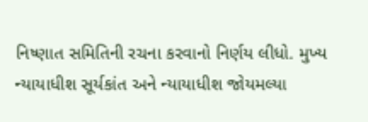નિષ્ણાત સમિતિની રચના કરવાનો નિર્ણય લીધો. મુખ્ય ન્યાયાધીશ સૂર્યકાંત અને ન્યાયાધીશ જોયમલ્યા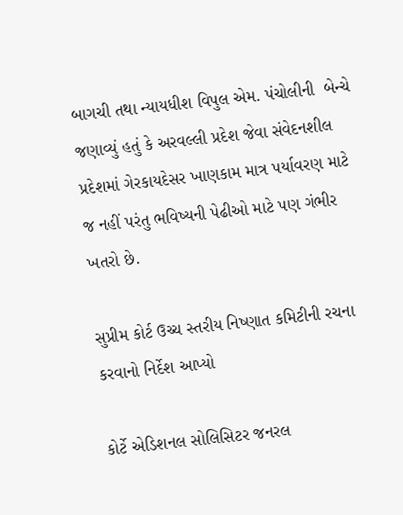બાગચી તથા ન્યાયધીશ વિપુલ એમ. પંચોલીની  બેન્ચે જણાવ્યું હતું કે અરવલ્લી પ્રદેશ જેવા સંવેદનશીલ પ્રદેશમાં ગેરકાયદેસર ખાણકામ માત્ર પર્યાવરણ માટે જ નહીં પરંતુ ભવિષ્યની પેઢીઓ માટે પણ ગંભીર ખતરો છે.

સુપ્રીમ કોર્ટ ઉચ્ચ સ્તરીય નિષ્ણાત કમિટીની રચના કરવાનો નિર્દેશ આપ્યો

કોર્ટે એડિશનલ સોલિસિટર જનરલ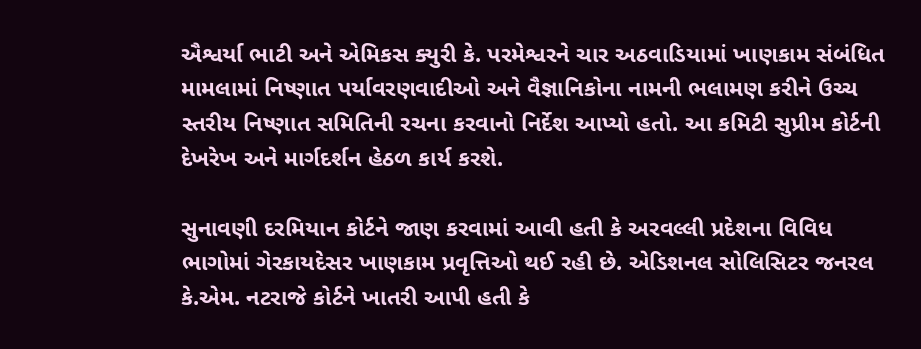ઐશ્વર્યા ભાટી અને એમિકસ ક્યુરી કે. પરમેશ્વરને ચાર અઠવાડિયામાં ખાણકામ સંબંધિત મામલામાં નિષ્ણાત પર્યાવરણવાદીઓ અને વૈજ્ઞાનિકોના નામની ભલામણ કરીને ઉચ્ચ સ્તરીય નિષ્ણાત સમિતિની રચના કરવાનો નિર્દેશ આપ્યો હતો. આ કમિટી સુપ્રીમ કોર્ટની દેખરેખ અને માર્ગદર્શન હેઠળ કાર્ય કરશે.

સુનાવણી દરમિયાન કોર્ટને જાણ કરવામાં આવી હતી કે અરવલ્લી પ્રદેશના વિવિધ ભાગોમાં ગેરકાયદેસર ખાણકામ પ્રવૃત્તિઓ થઈ રહી છે. એડિશનલ સોલિસિટર જનરલ કે.એમ. નટરાજે કોર્ટને ખાતરી આપી હતી કે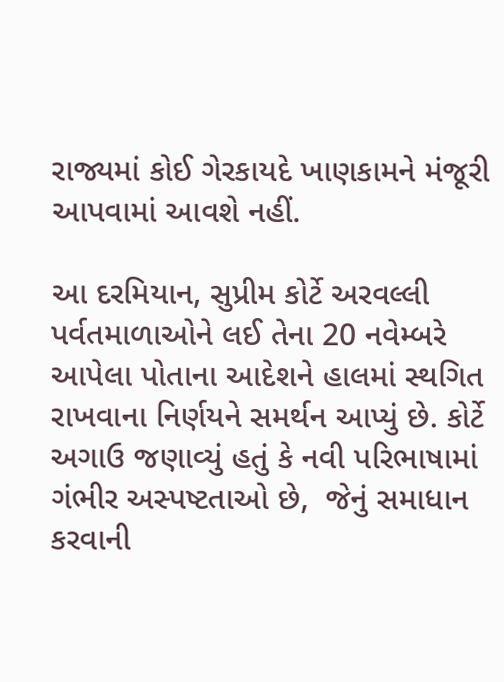રાજ્યમાં કોઈ ગેરકાયદે ખાણકામને મંજૂરી આપવામાં આવશે નહીં.

આ દરમિયાન, સુપ્રીમ કોર્ટે અરવલ્લી પર્વતમાળાઓને લઈ તેના 20 નવેમ્બરે આપેલા પોતાના આદેશને હાલમાં સ્થગિત રાખવાના નિર્ણયને સમર્થન આપ્યું છે. કોર્ટે અગાઉ જણાવ્યું હતું કે નવી પરિભાષામાં ગંભીર અસ્પષ્ટતાઓ છે,  જેનું સમાધાન કરવાની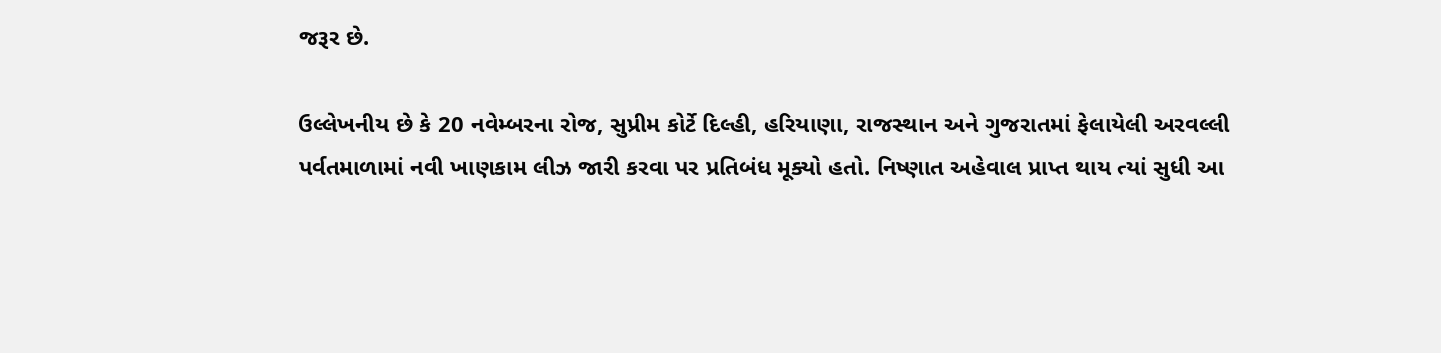જરૂર છે.

ઉલ્લેખનીય છે કે 20 નવેમ્બરના રોજ, સુપ્રીમ કોર્ટે દિલ્હી, હરિયાણા, રાજસ્થાન અને ગુજરાતમાં ફેલાયેલી અરવલ્લી પર્વતમાળામાં નવી ખાણકામ લીઝ જારી કરવા પર પ્રતિબંધ મૂક્યો હતો. નિષ્ણાત અહેવાલ પ્રાપ્ત થાય ત્યાં સુધી આ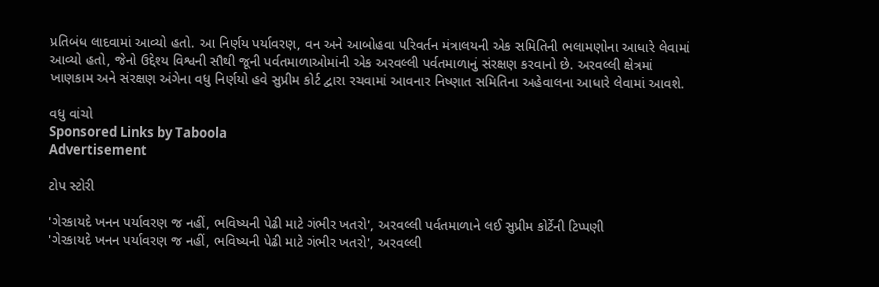પ્રતિબંધ લાદવામાં આવ્યો હતો. આ નિર્ણય પર્યાવરણ, વન અને આબોહવા પરિવર્તન મંત્રાલયની એક સમિતિની ભલામણોના આધારે લેવામાં આવ્યો હતો, જેનો ઉદ્દેશ્ય વિશ્વની સૌથી જૂની પર્વતમાળાઓમાંની એક અરવલ્લી પર્વતમાળાનું સંરક્ષણ કરવાનો છે. અરવલ્લી ક્ષેત્રમાં ખાણકામ અને સંરક્ષણ અંગેના વધુ નિર્ણયો હવે સુપ્રીમ કોર્ટ દ્વારા રચવામાં આવનાર નિષ્ણાત સમિતિના અહેવાલના આધારે લેવામાં આવશે.

વધુ વાંચો
Sponsored Links by Taboola
Advertisement

ટોપ સ્ટોરી

'ગેરકાયદે ખનન પર્યાવરણ જ નહીં, ભવિષ્યની પેઢી માટે ગંભીર ખતરો', અરવલ્લી પર્વતમાળાને લઈ સુપ્રીમ કોર્ટેની ટિપ્પણી
'ગેરકાયદે ખનન પર્યાવરણ જ નહીં, ભવિષ્યની પેઢી માટે ગંભીર ખતરો', અરવલ્લી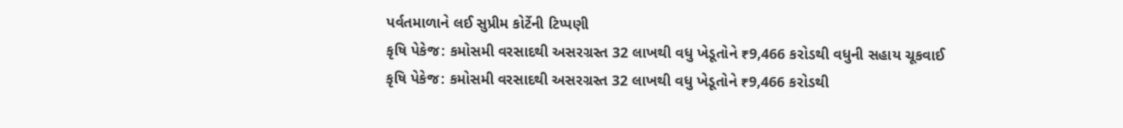પર્વતમાળાને લઈ સુપ્રીમ કોર્ટેની ટિપ્પણી
કૃષિ પેકેજ: કમોસમી વરસાદથી અસરગ્રસ્ત 32 લાખથી વધુ ખેડૂતોને ₹9,466 કરોડથી વધુની સહાય ચૂકવાઈ
કૃષિ પેકેજ: કમોસમી વરસાદથી અસરગ્રસ્ત 32 લાખથી વધુ ખેડૂતોને ₹9,466 કરોડથી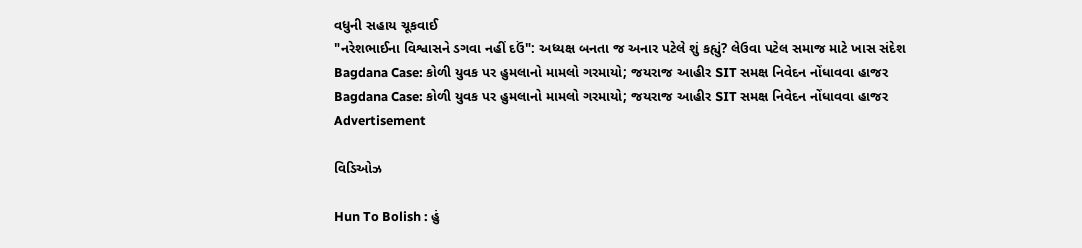વધુની સહાય ચૂકવાઈ
"નરેશભાઈના વિશ્વાસને ડગવા નહીં દઉં": અધ્યક્ષ બનતા જ અનાર પટેલે શું કહ્યું? લેઉવા પટેલ સમાજ માટે ખાસ સંદેશ
Bagdana Case: કોળી યુવક પર હુમલાનો મામલો ગરમાયો; જયરાજ આહીર SIT સમક્ષ નિવેદન નોંધાવવા હાજર
Bagdana Case: કોળી યુવક પર હુમલાનો મામલો ગરમાયો; જયરાજ આહીર SIT સમક્ષ નિવેદન નોંધાવવા હાજર
Advertisement

વિડિઓઝ

Hun To Bolish : હું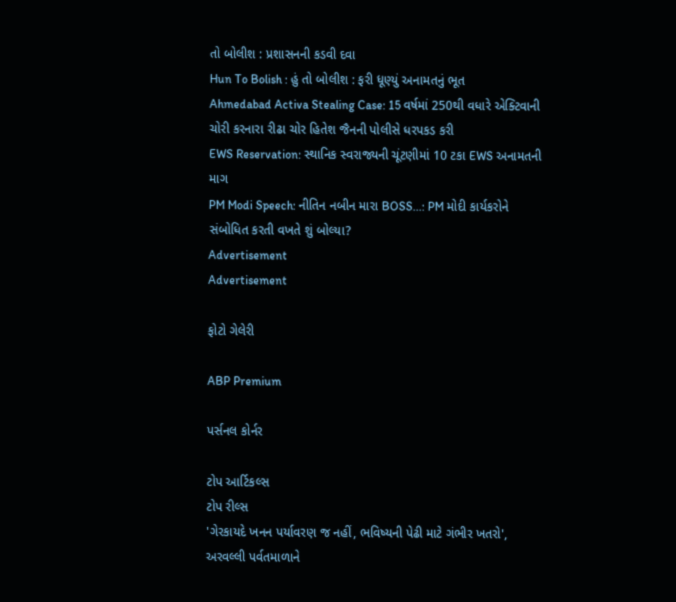તો બોલીશ : પ્રશાસનની કડવી દવા
Hun To Bolish : હું તો બોલીશ : ફરી ધૂણ્યું અનામતનું ભૂત
Ahmedabad Activa Stealing Case: 15 વર્ષમાં 250થી વધારે એક્ટિવાની ચોરી કરનારા રીઢા ચોર હિતેશ જૈનની પોલીસે ધરપકડ કરી
EWS Reservation: સ્થાનિક સ્વરાજ્યની ચૂંટણીમાં 10 ટકા EWS અનામતની માગ
PM Modi Speech: નીતિન નબીન મારા BOSS...: PM મોદી કાર્યકરોને સંબોધિત કરતી વખતે શું બોલ્યા?
Advertisement
Advertisement

ફોટો ગેલેરી

ABP Premium

પર્સનલ કોર્નર

ટોપ આર્ટિકલ્સ
ટોપ રીલ્સ
'ગેરકાયદે ખનન પર્યાવરણ જ નહીં, ભવિષ્યની પેઢી માટે ગંભીર ખતરો', અરવલ્લી પર્વતમાળાને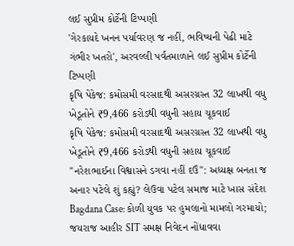લઈ સુપ્રીમ કોર્ટેની ટિપ્પણી
'ગેરકાયદે ખનન પર્યાવરણ જ નહીં, ભવિષ્યની પેઢી માટે ગંભીર ખતરો', અરવલ્લી પર્વતમાળાને લઈ સુપ્રીમ કોર્ટેની ટિપ્પણી
કૃષિ પેકેજ: કમોસમી વરસાદથી અસરગ્રસ્ત 32 લાખથી વધુ ખેડૂતોને ₹9,466 કરોડથી વધુની સહાય ચૂકવાઈ
કૃષિ પેકેજ: કમોસમી વરસાદથી અસરગ્રસ્ત 32 લાખથી વધુ ખેડૂતોને ₹9,466 કરોડથી વધુની સહાય ચૂકવાઈ
"નરેશભાઈના વિશ્વાસને ડગવા નહીં દઉં": અધ્યક્ષ બનતા જ અનાર પટેલે શું કહ્યું? લેઉવા પટેલ સમાજ માટે ખાસ સંદેશ
Bagdana Case: કોળી યુવક પર હુમલાનો મામલો ગરમાયો; જયરાજ આહીર SIT સમક્ષ નિવેદન નોંધાવવા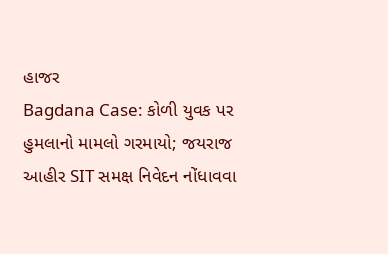હાજર
Bagdana Case: કોળી યુવક પર હુમલાનો મામલો ગરમાયો; જયરાજ આહીર SIT સમક્ષ નિવેદન નોંધાવવા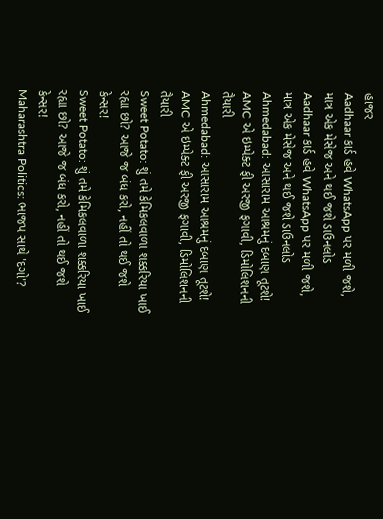હાજર
Aadhaar કાર્ડ હવે WhatsApp પર મળી જશે, માત્ર એક મેસેજ અને થઈ જશે ડાઉનલોડ
Aadhaar કાર્ડ હવે WhatsApp પર મળી જશે, માત્ર એક મેસેજ અને થઈ જશે ડાઉનલોડ
Ahmedabad: આસારામ આશ્રમનું દબાણ તૂટશે! AMC એ ઇમ્પેક્ટ ફી અરજી ફગાવી, ડિમોલિશનની તૈયારી
Ahmedabad: આસારામ આશ્રમનું દબાણ તૂટશે! AMC એ ઇમ્પેક્ટ ફી અરજી ફગાવી, ડિમોલિશનની તૈયારી
Sweet Potato: શું તમે કેમિકલવાળા શક્કરિયા ખાઈ રહ્યા છો? આજે જ બંધ કરો, નહીં તો થઈ જશે કેન્સર!
Sweet Potato: શું તમે કેમિકલવાળા શક્કરિયા ખાઈ રહ્યા છો? આજે જ બંધ કરો, નહીં તો થઈ જશે કેન્સર!
Maharashtra Politics: ભાજપ સાથે 'દગો'?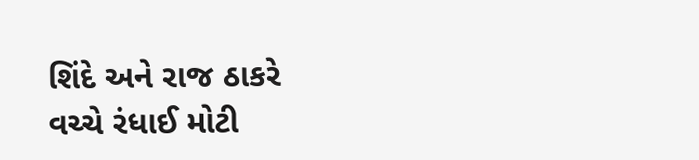શિંદે અને રાજ ઠાકરે વચ્ચે રંધાઈ મોટી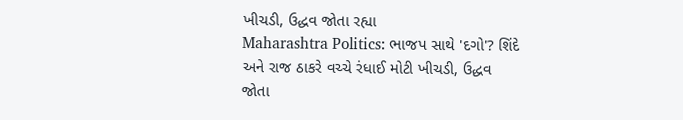ખીચડી, ઉદ્ધવ જોતા રહ્યા
Maharashtra Politics: ભાજપ સાથે 'દગો'? શિંદે અને રાજ ઠાકરે વચ્ચે રંધાઈ મોટી ખીચડી, ઉદ્ધવ જોતા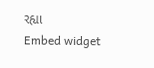રહ્યા
Embed widget